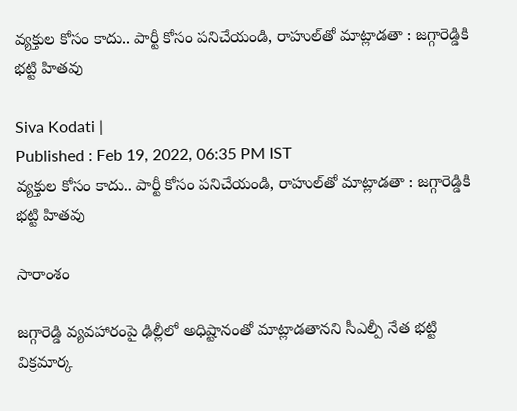వ్యక్తుల కోసం కాదు.. పార్టీ కోసం పనిచేయండి, రాహుల్‌తో మాట్లాడతా : జగ్గారెడ్డికి భట్టి హితవు

Siva Kodati |
Published : Feb 19, 2022, 06:35 PM IST
వ్యక్తుల కోసం కాదు.. పార్టీ కోసం పనిచేయండి, రాహుల్‌తో మాట్లాడతా : జగ్గారెడ్డికి భట్టి హితవు

సారాంశం

జగ్గారెడ్డి వ్యవహారంపై ఢిల్లీలో అధిష్టానంతో మాట్లాడతానని సీఎల్పీ నేత భట్టి విక్రమార్క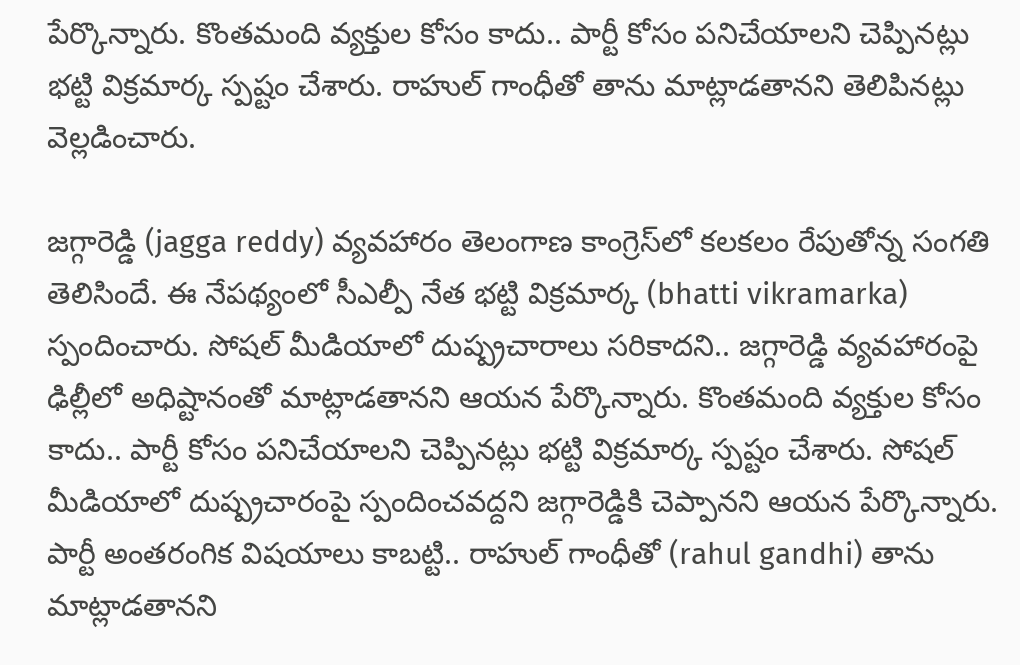పేర్కొన్నారు. కొంతమంది వ్యక్తుల కోసం కాదు.. పార్టీ కోసం పనిచేయాలని చెప్పినట్లు భట్టి విక్రమార్క స్పష్టం చేశారు. రాహుల్ గాంధీతో తాను మాట్లాడతానని తెలిపినట్లు వెల్లడించారు.

జగ్గారెడ్డి (jagga reddy) వ్యవహారం తెలంగాణ కాంగ్రెస్‌లో కలకలం రేపుతోన్న సంగతి తెలిసిందే. ఈ నేపథ్యంలో సీఎల్పీ నేత భట్టి విక్రమార్క (bhatti vikramarka) స్పందించారు. సోషల్ మీడియాలో దుష్ప్రచారాలు సరికాదని.. జగ్గారెడ్డి వ్యవహారంపై ఢిల్లీలో అధిష్టానంతో మాట్లాడతానని ఆయన పేర్కొన్నారు. కొంతమంది వ్యక్తుల కోసం కాదు.. పార్టీ కోసం పనిచేయాలని చెప్పినట్లు భట్టి విక్రమార్క స్పష్టం చేశారు. సోషల్ మీడియాలో దుష్ప్రచారంపై స్పందించవద్దని జగ్గారెడ్డికి చెప్పానని ఆయన పేర్కొన్నారు. పార్టీ అంతరంగిక విషయాలు కాబట్టి.. రాహుల్ గాంధీతో (rahul gandhi) తాను మాట్లాడతానని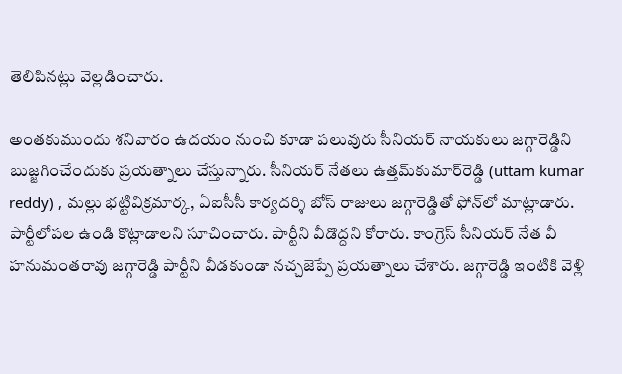తెలిపినట్లు వెల్లడించారు.

అంతకుముందు శనివారం ఉదయం నుంచి కూడా పలువురు సీనియర్ నాయకులు జగ్గారెడ్డిని బుజ్జగించేందుకు ప్రయత్నాలు చేస్తున్నారు. సీనియర్ నేతలు ఉత్తమ్‌కుమార్‌రెడ్డి (uttam kumar reddy) , మల్లు భట్టివిక్రమార్క, ఏఐసీసీ కార్యదర్శి బోస్‌ రాజులు జగ్గారెడ్డితో ఫోన్‌లో మాట్లాడారు. పార్టీలోపల ఉండి కొట్లాడాలని సూచించారు. పార్టీని వీడొద్దని కోరారు. కాంగ్రెస్ సీనియర్ నేత వీ హనుమంతరావు జగ్గారెడ్డి పార్టీని వీడకుండా నచ్చజెప్పే ప్రయత్నాలు చేశారు. జగ్గారెడ్డి ఇంటికి వెళ్లి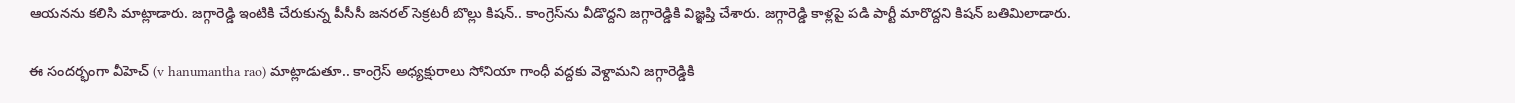ఆయనను కలిసి మాట్లాడారు. జగ్గారెడ్డి ఇంటికి చేరుకున్న పీసీసీ జనరల్ సెక్రటరీ బొల్లు కిషన్.. కాంగ్రెస్‌ను వీడొద్దని జగ్గారెడ్డికి విజ్ఞప్తి చేశారు. జగ్గారెడ్డి కాళ్లపై పడి పార్టీ మారొద్దని కిషన్ బతిమిలాడారు.

ఈ సందర్భంగా వీహెచ్ (v hanumantha rao) మాట్లాడుతూ.. కాంగ్రెస్ అధ్యక్షురాలు సోనియా గాంధీ వద్దకు వెళ్దామని జగ్గారెడ్డికి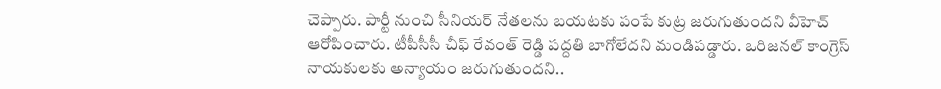చెప్పారు. పార్టీ నుంచి సీనియర్ నేతలను బయటకు పంపే కుట్ర జరుగుతుందని వీహెచ్ ఆరోపించారు. టీపీసీసీ చీఫ్ రేవంత్ రెడ్డి పద్దతి బాగోలేదని మండిపడ్డారు. ఒరిజనల్ కాంగ్రెస్ నాయకులకు అన్యాయం జరుగుతుందని..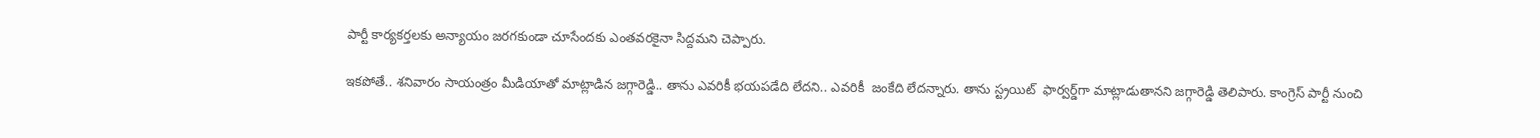పార్టీ కార్యకర్తలకు అన్యాయం జరగకుండా చూసేందకు ఎంతవరకైనా సిద్దమని చెప్పారు.

ఇకపోతే.. శనివారం సాయంత్రం మీడియాతో మాట్లాడిన జగ్గారెడ్డి.. తాను ఎవరికీ భయపడేది లేదని.. ఎవరికీ  జంకేది లేదన్నారు. తాను స్ట్రయిట్  ఫార్వర్డ్‌గా మాట్లాడుతానని జగ్గారెడ్డి తెలిపారు. కాంగ్రెస్ పార్టీ నుంచి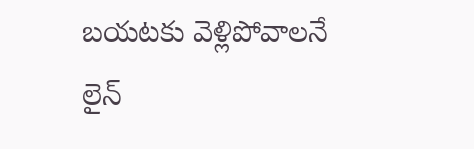బయటకు వెళ్లిపోవాలనే లైన్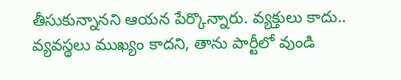తీసుకున్నానని ఆయన పేర్కొన్నారు. వ్యక్తులు కాదు.. వ్యవస్థలు ముఖ్యం కాదని, తాను పార్టీలో వుండి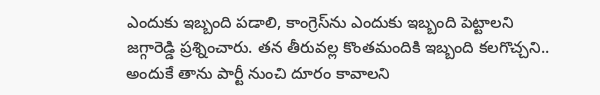ఎందుకు ఇబ్బంది పడాలి, కాంగ్రెస్‌ను ఎందుకు ఇబ్బంది పెట్టాలని జగ్గారెడ్డి ప్రశ్నించారు. తన తీరువల్ల కొంతమందికి ఇబ్బంది కలగొచ్చని.. అందుకే తాను పార్టీ నుంచి దూరం కావాలని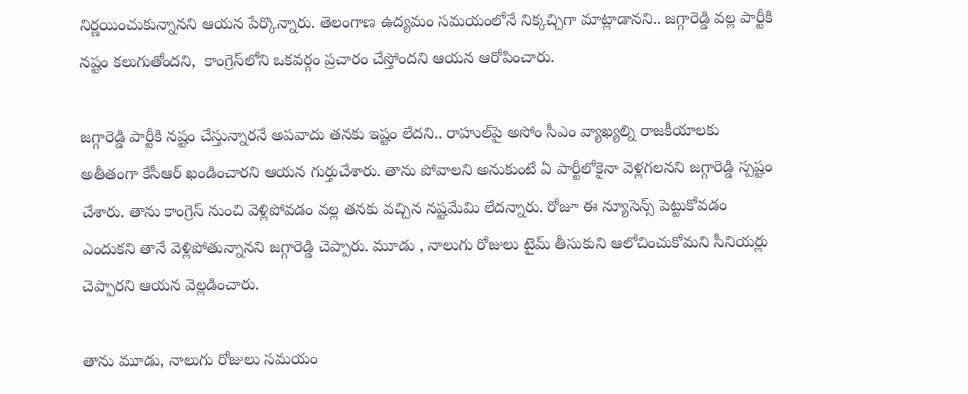నిర్ణయించుకున్నానని ఆయన పేర్కొన్నారు. తెలంగాణ ఉద్యమం సమయంలోనే నిక్కచ్చిగా మాట్లాడానని.. జగ్గారెడ్డి వల్ల పార్టీకి నష్టం కలుగుతోందని,  కాంగ్రెస్‌లోని ఒకవర్గం ప్రచారం చేస్తోందని ఆయన ఆరోపించారు.

జగ్గారెడ్డి పార్టీకి నష్టం చేస్తున్నారనే అపవాదు తనకు ఇష్టం లేదని.. రాహుల్‌పై అసోం సీఎం వ్యాఖ్యల్ని రాజకీయాలకు అతీతంగా కేసీఆర్ ఖండించారని ఆయన గుర్తుచేశారు. తాను పోవాలని అనుకుంటే ఏ పార్టీలోకైనా వెళ్లగలనని జగ్గారెడ్డి స్పష్టం చేశారు. తాను కాంగ్రెస్ నుంచి వెళ్లిపోవడం వల్ల తనకు వచ్చిన నష్టమేమి లేదన్నారు. రోజూ ఈ న్యూసెన్స్ పెట్టుకోవడం ఎందుకని తానే వెళ్లిపోతున్నానని జగ్గారెడ్డి చెప్పారు. మూడు , నాలుగు రోజులు టైమ్ తీసుకుని ఆలోచించుకోమని సీనియర్లు చెప్పారని ఆయన వెల్లడించారు.

తాను మూడు, నాలుగు రోజులు సమయం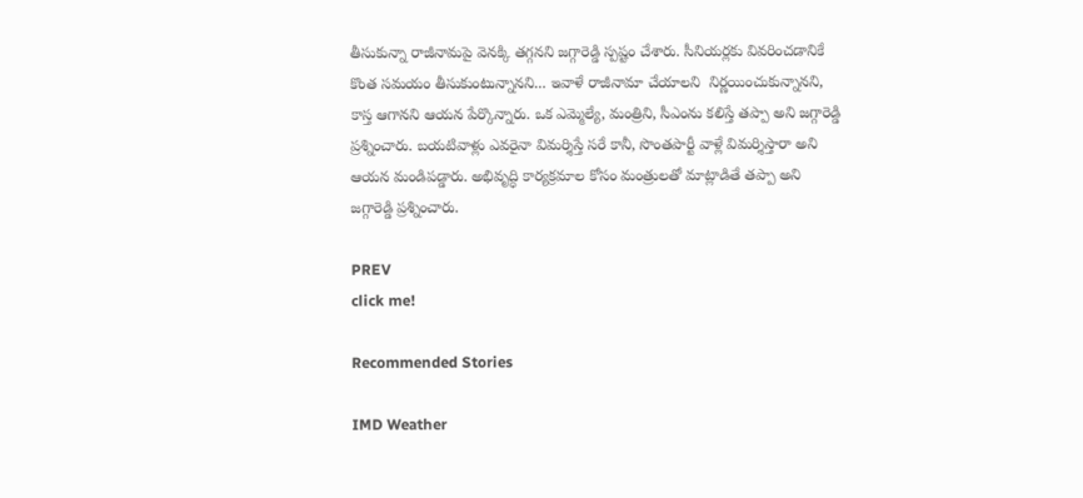తీసుకున్నా రాజీనామపై వెనక్కి తగ్గనని జగ్గారెడ్డి స్పష్టం చేశారు. సీనియర్లకు వివరించడానికే కొంత సమయం తీసుకుంటున్నానని... ఇవాళే రాజీనామా చేయాలని  నిర్ణయించుకున్నానని, కాస్త ఆగానని ఆయన పేర్కొన్నారు. ఒక ఎమ్మెల్యే, మంత్రిని, సీఎంను కలిస్తే తప్పా అని జగ్గారెడ్డి ప్రశ్నించారు. బయటివాళ్లు ఎవరైనా విమర్శిస్తే సరే కానీ, సొంతపార్టీ వాళ్లే విమర్శిస్తారా అని ఆయన మండిపడ్డారు. అభివృద్ధి కార్యక్రమాల కోసం మంత్రులతో మాట్లాడితే తప్పా అని జగ్గారెడ్డి ప్రశ్నించారు.

PREV
click me!

Recommended Stories

IMD Weather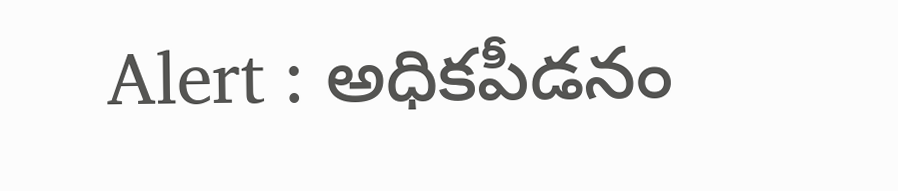Alert : అధికపీడనం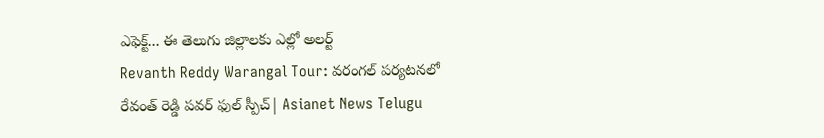ఎఫెక్ట్... ఈ తెలుగు జిల్లాలకు ఎల్లో అలర్ట్
Revanth Reddy Warangal Tour: వరంగల్ పర్యటనలో రేవంత్ రెడ్డి పవర్ ఫుల్ స్పీచ్| Asianet News Telugu